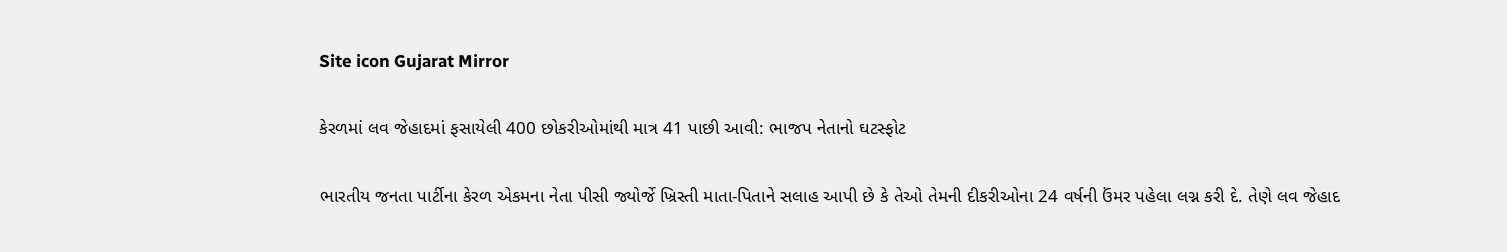Site icon Gujarat Mirror

કેરળમાં લવ જેહાદમાં ફસાયેલી 400 છોકરીઓમાંથી માત્ર 41 પાછી આવી: ભાજપ નેતાનો ઘટસ્ફોટ

ભારતીય જનતા પાર્ટીના કેરળ એકમના નેતા પીસી જ્યોર્જે ખ્રિસ્તી માતા-પિતાને સલાહ આપી છે કે તેઓ તેમની દીકરીઓના 24 વર્ષની ઉંમર પહેલા લગ્ન કરી દે. તેણે લવ જેહાદ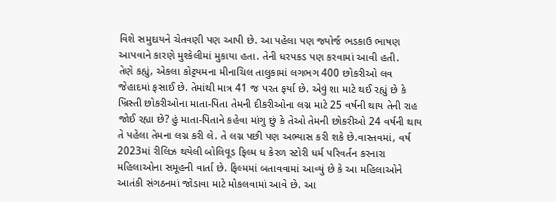વિશે સમુદાયને ચેતવણી પણ આપી છે. આ પહેલા પણ જ્યોર્જ ભડકાઉ ભાષણ આપવાને કારણે મુશ્કેલીમાં મુકાયા હતા. તેની ધરપકડ પણ કરવામાં આવી હતી.
તેણે કહ્યું, એકલા કોટ્ટયમના મીનાચિલ તાલુકામાં લગભગ 400 છોકરીઓ લવ જેહાદમાં ફસાઈ છે. તેમાંથી માત્ર 41 જ પરત ફર્યા છે. એવું શા માટે થઈ રહ્યું છે કે ખ્રિસ્તી છોકરીઓના માતા-પિતા તેમની દીકરીઓના લગ્ન માટે 25 વર્ષની થાય તેની રાહ જોઈ રહ્યા છે? હું માતા-પિતાને કહેવા માંગુ છું કે તેઓ તેમની છોકરીઓ 24 વર્ષની થાય તે પહેલા તેમના લગ્ન કરી લે. તે લગ્ન પછી પણ અભ્યાસ કરી શકે છે.વાસ્તવમાં, વર્ષ 2023માં રીલિઝ થયેલી બોલિવૂડ ફિલ્મ ધ કેરળ સ્ટોરી ધર્મ પરિવર્તન કરનારા મહિલાઓના સમૂહની વાર્તા છે. ફિલ્મમાં બતાવવામાં આવ્યું છે કે આ મહિલાઓને આતંકી સંગઠનમાં જોડાવા માટે મોકલવામાં આવે છે. આ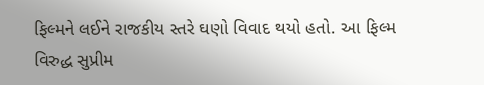ફિલ્મને લઈને રાજકીય સ્તરે ઘણો વિવાદ થયો હતો. આ ફિલ્મ વિરુદ્ધ સુપ્રીમ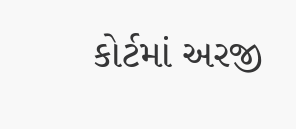કોર્ટમાં અરજી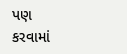પણ કરવામાં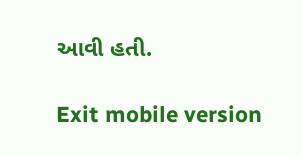આવી હતી.

Exit mobile version